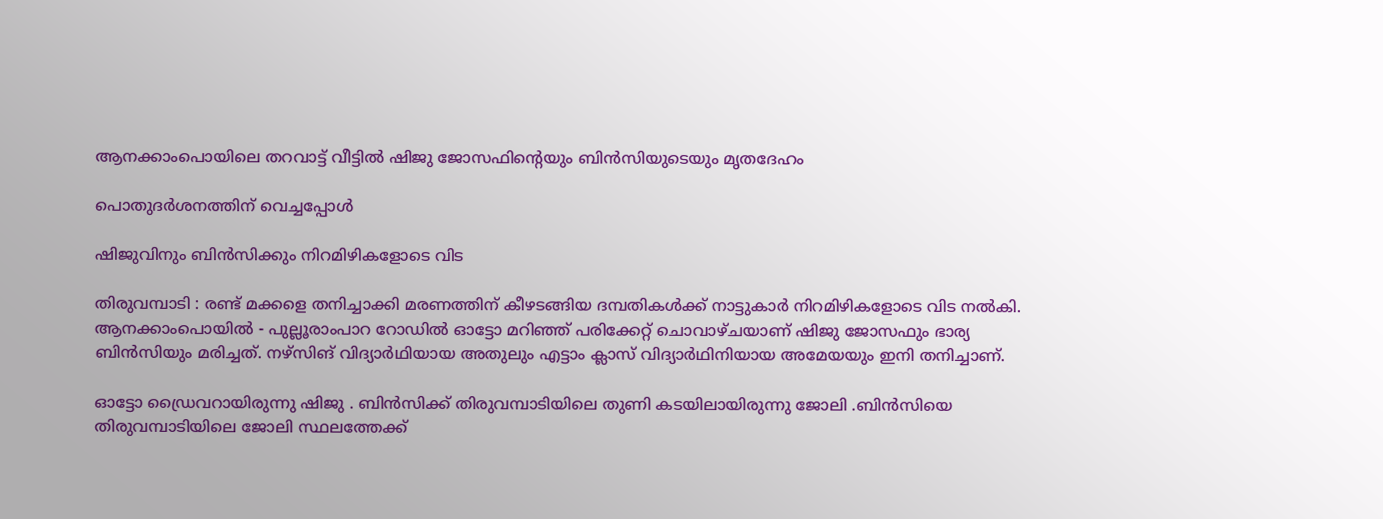ആനക്കാംപൊയിലെ തറവാട്ട് വീട്ടിൽ ഷിജു ജോസഫിന്‍റെയും ബിൻസിയുടെയും മൃതദേഹം

പൊതുദർശനത്തിന് വെച്ചപ്പോൾ

ഷിജുവിനും ബിൻസിക്കും നിറമിഴികളോടെ വിട

തിരുവമ്പാടി : രണ്ട് മക്കളെ തനിച്ചാക്കി മരണത്തിന് കീഴടങ്ങിയ ദമ്പതികൾക്ക് നാട്ടുകാർ നിറമിഴികളോടെ വിട നൽകി. ആനക്കാംപൊയിൽ - പുല്ലൂരാംപാറ റോഡിൽ ഓട്ടോ മറിഞ്ഞ് പരിക്കേറ്റ് ചൊവാഴ്ചയാണ് ഷിജു ജോസഫും ഭാര്യ ബിൻസിയും മരിച്ചത്. നഴ്‌സിങ് വിദ്യാർഥിയായ അതുലും എട്ടാം ക്ലാസ് വിദ്യാർഥിനിയായ അമേയയും ഇനി തനിച്ചാണ്.

ഓട്ടോ ഡ്രൈവറായിരുന്നു ഷിജു . ബിൻസിക്ക് തിരുവമ്പാടിയിലെ തുണി കടയിലായിരുന്നു ജോലി .ബിൻസിയെ തിരുവമ്പാടിയിലെ ജോലി സ്ഥലത്തേക്ക്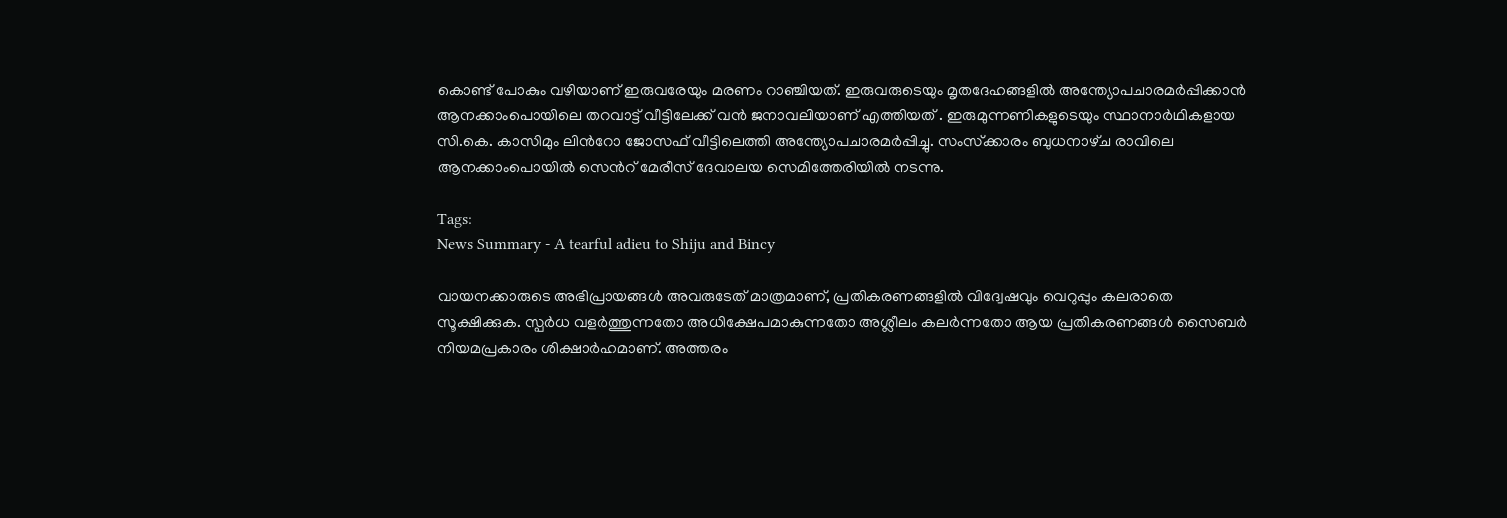കൊണ്ട് പോകും വഴിയാണ് ഇരുവരേയും മരണം റാഞ്ചിയത്. ഇരുവരുടെയും മൃതദേഹങ്ങളിൽ അന്ത്യോപചാരമർപ്പിക്കാൻ ആനക്കാംപൊയിലെ തറവാട്ട് വീട്ടിലേക്ക് വൻ ജനാവലിയാണ് എത്തിയത് . ഇരുമുന്നണികളുടെയും സ്ഥാനാർഥികളായ സി.കെ. കാസിമും ലിന്‍റോ ജോസഫ് വീട്ടിലെത്തി അന്ത്യോപചാരമർപ്പിച്ചു. സംസ്‌ക്കാരം ബുധനാഴ്‌ച രാവിലെ ആനക്കാംപൊയിൽ സെന്‍റ് മേരീസ് ദേവാലയ സെമിത്തേരിയിൽ നടന്നു.

Tags:
News Summary - A tearful adieu to Shiju and Bincy

വായനക്കാരുടെ അഭിപ്രായങ്ങള്‍ അവരുടേത് മാത്രമാണ്, പ്രതികരണങ്ങളിൽ വിദ്വേഷവും വെറുപ്പും കലരാതെ സൂക്ഷിക്കുക. സ്പർധ വളർത്തുന്നതോ അധിക്ഷേപമാകുന്നതോ അശ്ലീലം കലർന്നതോ ആയ പ്രതികരണങ്ങൾ സൈബർ നിയമപ്രകാരം ശിക്ഷാർഹമാണ്. അത്തരം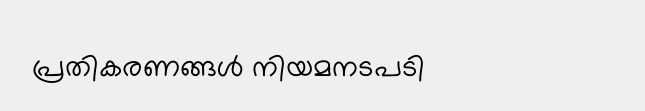പ്രതികരണങ്ങൾ നിയമനടപടി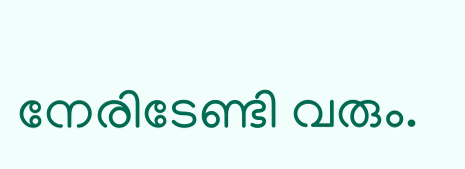നേരിടേണ്ടി വരും.